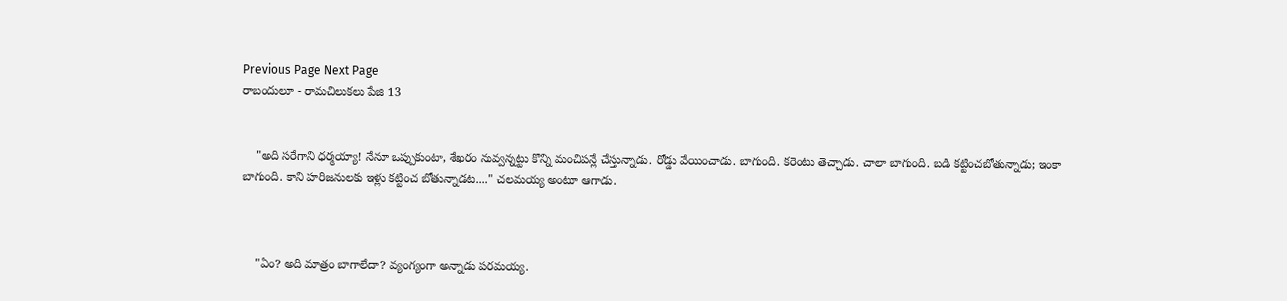Previous Page Next Page
రాబందులూ - రామచిలుకలు పేజి 13


    "అది సరేగాని ధర్మయ్యా! నేనూ ఒప్పుకుంటా, శేఖరం నువ్వన్నట్టు కొన్ని మంచిపన్లే చేస్తున్నాడు. రోడ్డు వేయించాడు. బాగుంది. కరెంటు తెచ్చాడు. చాలా బాగుంది. బడి కట్టించబోతున్నాడు; ఇంకా బాగుంది. కాని హరిజనులకు ఇళ్లు కట్టించ బోతున్నాడట...." చలమయ్య అంటూ ఆగాడు.



    "ఏం? అది మాత్రం బాగాలేదా? వ్యంగ్యంగా అన్నాడు పరమయ్య.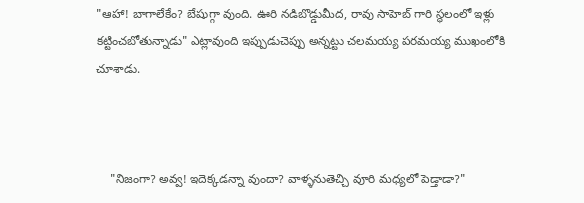"ఆహా! బాగాలేకేం? బేషుగ్గా వుంది. ఊరి నడిబొడ్డుమీద, రావు సాహెబ్ గారి స్థలంలో ఇళ్లు కట్టించబోతున్నాడు" ఎట్లావుంది ఇప్పుడుచెప్పు అన్నట్టు చలమయ్య పరమయ్య ముఖంలోకి చూశాడు.



    "నిజంగా? అవ్వ! ఇదెక్కడన్నా వుందా? వాళ్ళనుతెచ్చి వూరి మధ్యలో పెడ్తాడా?"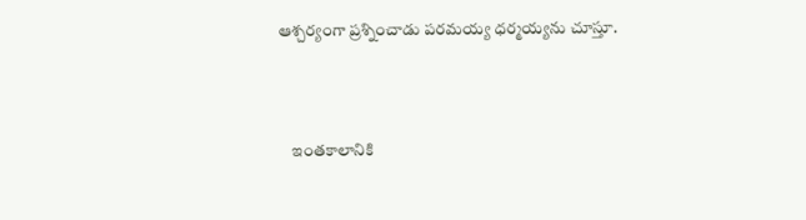ఆశ్చర్యంగా ప్రశ్నించాడు పరమయ్య ధర్మయ్యను చూస్తూ.



    ఇంతకాలానికి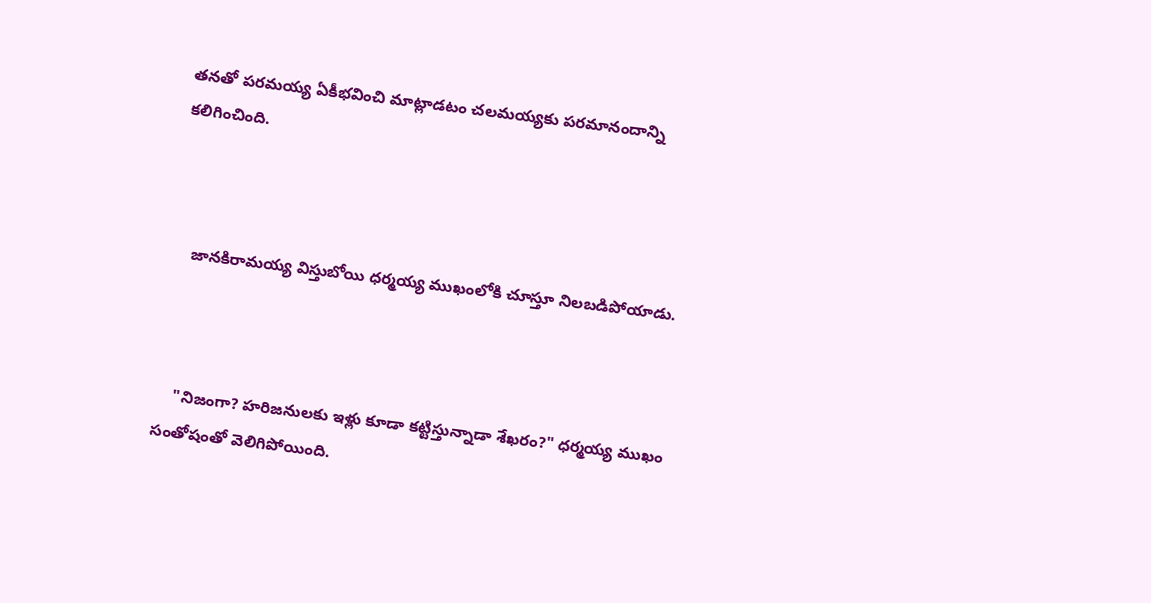తనతో పరమయ్య ఏకీభవించి మాట్లాడటం చలమయ్యకు పరమానందాన్ని కలిగించింది.



    జానకిరామయ్య విస్తుబోయి ధర్మయ్య ముఖంలోకి చూస్తూ నిలబడిపోయాడు.



    "నిజంగా? హరిజనులకు ఇళ్లు కూడా కట్టిస్తున్నాడా శేఖరం?" ధర్మయ్య ముఖం సంతోషంతో వెలిగిపోయింది.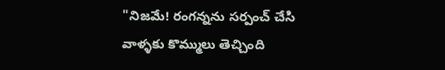"నిజమే! రంగన్నను సర్పంచ్ చేసి వాళ్ళకు కొమ్ములు తెచ్చింది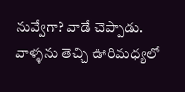నువ్వేగా? వాడే చెప్పాడు. వాళ్ళను తెచ్చి ఊరిమధ్యలో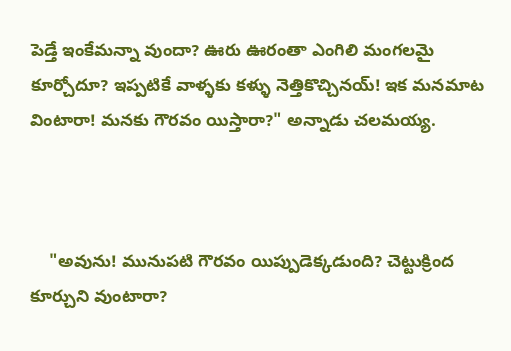పెడ్తే ఇంకేమన్నా వుందా? ఊరు ఊరంతా ఎంగిలి మంగలమై కూర్చోదూ? ఇప్పటికే వాళ్ళకు కళ్ళు నెత్తికొచ్చినయ్! ఇక మనమాట వింటారా! మనకు గౌరవం యిస్తారా?" అన్నాడు చలమయ్య.



    "అవును! మునుపటి గౌరవం యిప్పుడెక్కడుంది? చెట్టుక్రింద కూర్చుని వుంటారా?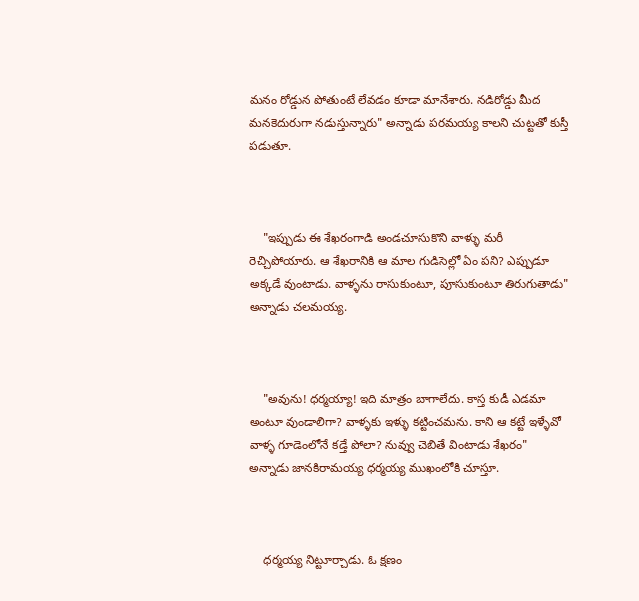మనం రోడ్డున పోతుంటే లేవడం కూడా మానేశారు. నడిరోడ్డు మీద మనకెదురుగా నడుస్తున్నారు" అన్నాడు పరమయ్య కాలని చుట్టతో కుస్తీ పడుతూ.



    "ఇప్పుడు ఈ శేఖరంగాడి అండచూసుకొని వాళ్ళు మరీ రెచ్చిపోయారు. ఆ శేఖరానికి ఆ మాల గుడిసెల్లో ఏం పని? ఎప్పుడూ అక్కడే వుంటాడు. వాళ్ళను రాసుకుంటూ, పూసుకుంటూ తిరుగుతాడు" అన్నాడు చలమయ్య.



    "అవును! ధర్మయ్యా! ఇది మాత్రం బాగాలేదు. కాస్త కుడీ ఎడమా అంటూ వుండాలిగా? వాళ్ళకు ఇళ్ళు కట్టించమను. కాని ఆ కట్టే ఇళ్ళేవో వాళ్ళ గూడెంలోనే కడ్తే పోలా? నువ్వు చెబితే వింటాడు శేఖరం" అన్నాడు జానకిరామయ్య ధర్మయ్య ముఖంలోకి చూస్తూ.



    ధర్మయ్య నిట్టూర్చాడు. ఓ క్షణం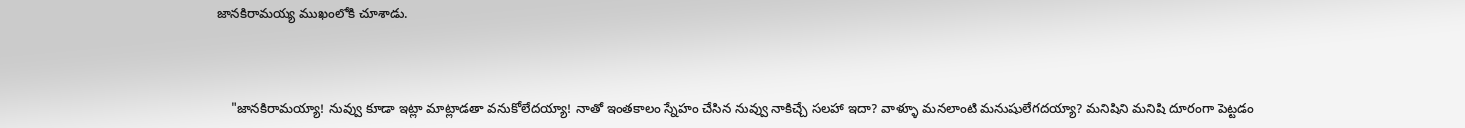జానకిరామయ్య ముఖంలోకి చూశాడు.



    "జానకిరామయ్యా! నువ్వు కూడా ఇట్లా మాట్లాడతా వనుకోలేదయ్యా! నాతో ఇంతకాలం స్నేహం చేసిన నువ్వు నాకిచ్చే సలహా ఇదా? వాళ్ళూ మనలాంటి మనుషులేగదయ్యా? మనిషిని మనిషి దూరంగా పెట్టడం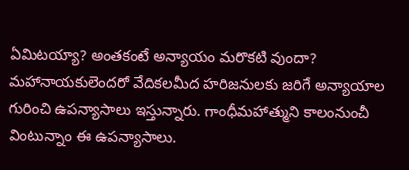ఏమిటయ్యా? అంతకంటే అన్యాయం మరొకటి వుందా? మహానాయకులెందరో వేదికలమీద హరిజనులకు జరిగే అన్యాయాల గురించి ఉపన్యాసాలు ఇస్తున్నారు. గాంధీమహాత్ముని కాలంనుంచీ వింటున్నాం ఈ ఉపన్యాసాలు.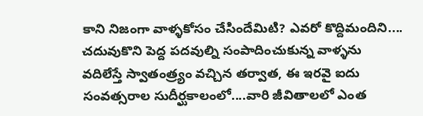కాని నిజంగా వాళ్ళకోసం చేసిందేమిటి? ఎవరో కొద్దిమందిని.... చదువుకొని పెద్ద పదవుల్ని సంపాదించుకున్న వాళ్ళను వదిలేస్తే స్వాతంత్ర్యం వచ్చిన తర్వాత, ఈ ఇరవై ఐదు సంవత్సరాల సుదీర్ఘకాలంలో....వారి జీవితాలలో ఎంత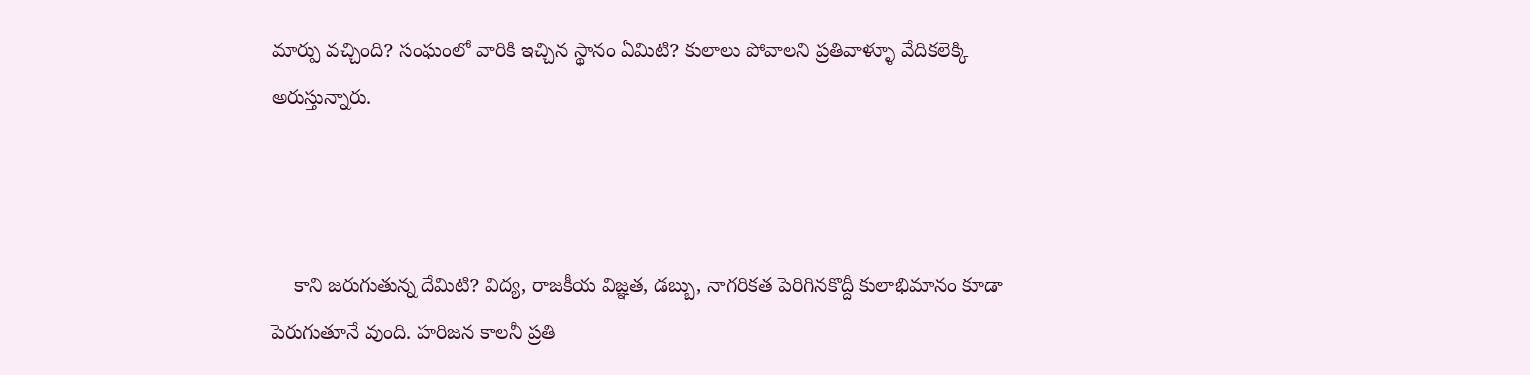మార్పు వచ్చింది? సంఘంలో వారికి ఇచ్చిన స్థానం ఏమిటి? కులాలు పోవాలని ప్రతివాళ్ళూ వేదికలెక్కి అరుస్తున్నారు.



    కాని జరుగుతున్న దేమిటి? విద్య, రాజకీయ విజ్ఞత, డబ్బు, నాగరికత పెరిగినకొద్దీ కులాభిమానం కూడా పెరుగుతూనే వుంది. హరిజన కాలనీ ప్రతి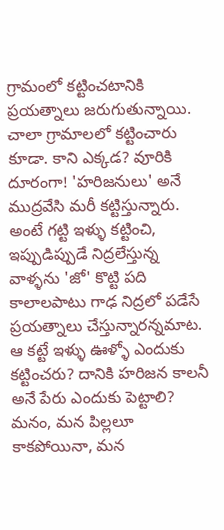గ్రామంలో కట్టించటానికి ప్రయత్నాలు జరుగుతున్నాయి. చాలా గ్రామాలలో కట్టించారు కూడా. కాని ఎక్కడ? వూరికి దూరంగా! 'హరిజనులు' అనే ముద్రవేసి మరీ కట్టిస్తున్నారు. అంటే గట్టి ఇళ్ళు కట్టించి, ఇప్పుడిప్పుడే నిద్రలేస్తున్న వాళ్ళను 'జో' కొట్టి పది కాలాలపాటు గాఢ నిద్రలో పడేసే ప్రయత్నాలు చేస్తున్నారన్నమాట. ఆ కట్టే ఇళ్ళు ఊళ్ళో ఎందుకు కట్టించరు? దానికి హరిజన కాలనీ అనే పేరు ఎందుకు పెట్టాలి? మనం, మన పిల్లలూ కాకపోయినా, మన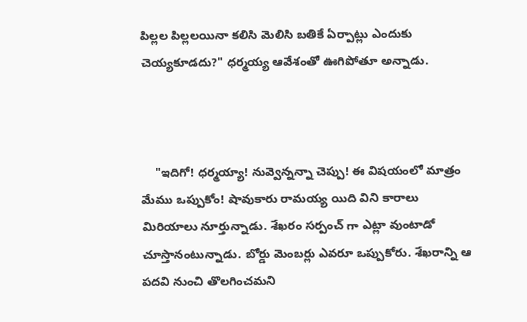పిల్లల పిల్లలయినా కలిసి మెలిసి బతికే ఏర్పాట్లు ఎందుకు చెయ్యకూడదు?" ధర్మయ్య ఆవేశంతో ఊగిపోతూ అన్నాడు.



    "ఇదిగో! ధర్మయ్యా! నువ్వెన్నన్నా చెప్పు! ఈ విషయంలో మాత్రం మేము ఒప్పుకోం! షావుకారు రామయ్య యిది విని కారాలు మిరియాలు నూర్తున్నాడు. శేఖరం సర్పంచ్ గా ఎట్లా వుంటాడో చూస్తానంటున్నాడు. బోర్డు మెంబర్లు ఎవరూ ఒప్పుకోరు. శేఖరాన్ని ఆ పదవి నుంచి తొలగించమని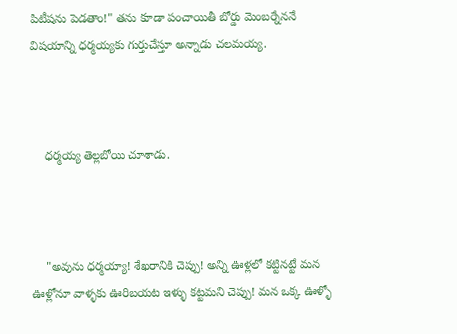పిటీషను పెడతాం!" తను కూడా పంచాయితీ బోర్డు మెంబర్నేననే విషయాన్ని ధర్మయ్యకు గుర్తుచేస్తూ అన్నాడు చలమయ్య.



    ధర్మయ్య తెల్లబోయి చూశాడు.



    "అవును ధర్మయ్యా! శేఖరానికి చెప్పు! అన్ని ఊళ్లలో కట్టినట్టే మన ఊళ్లోనూ వాళ్ళకు ఊరిబయట ఇళ్ళు కట్టమని చెప్పు! మన ఒక్క ఊళ్ళో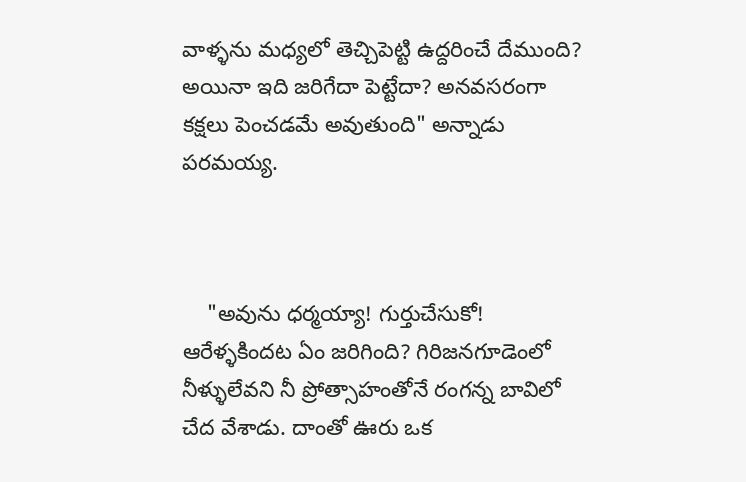వాళ్ళను మధ్యలో తెచ్చిపెట్టి ఉద్దరించే దేముంది? అయినా ఇది జరిగేదా పెట్టేదా? అనవసరంగా కక్షలు పెంచడమే అవుతుంది" అన్నాడు పరమయ్య.



    "అవును ధర్మయ్యా! గుర్తుచేసుకో! ఆరేళ్ళకిందట ఏం జరిగింది? గిరిజనగూడెంలో నీళ్ళులేవని నీ ప్రోత్సాహంతోనే రంగన్న బావిలో చేద వేశాడు. దాంతో ఊరు ఒక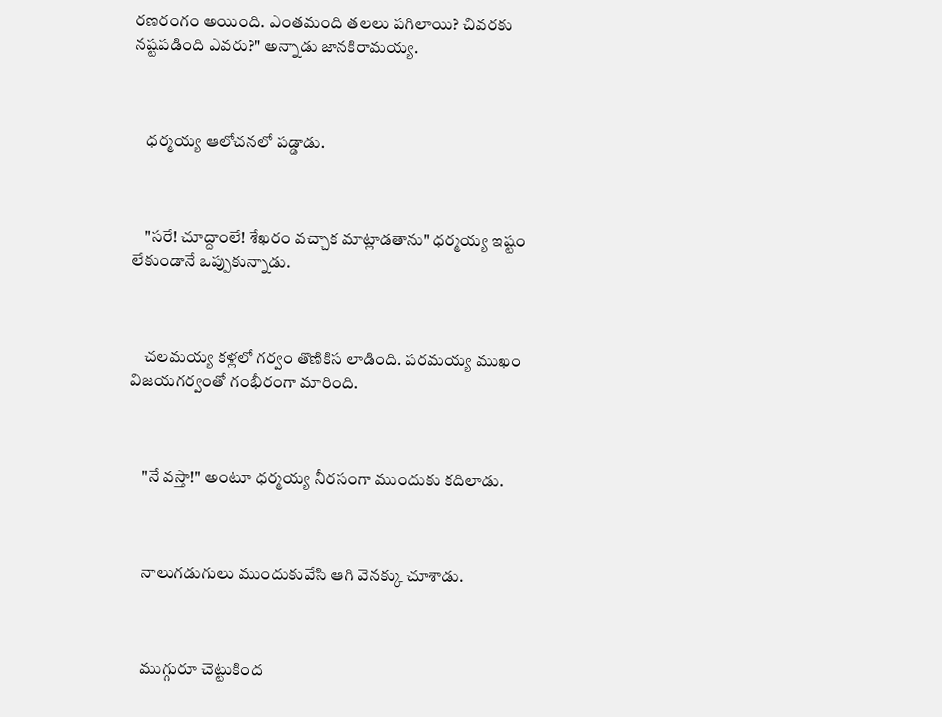రణరంగం అయింది. ఎంతమంది తలలు పగిలాయి? చివరకు నష్టపడింది ఎవరు?" అన్నాడు జానకిరామయ్య.



    ధర్మయ్య ఆలోచనలో పడ్డాడు.



    "సరే! చూద్దాంలే! శేఖరం వచ్చాక మాట్లాడతాను" ధర్మయ్య ఇష్టం లేకుండానే ఒప్పుకున్నాడు.



    చలమయ్య కళ్లలో గర్వం తొణికిస లాడింది. పరమయ్య ముఖం విజయగర్వంతో గంభీరంగా మారింది.



    "నే వస్తా!" అంటూ ధర్మయ్య నీరసంగా ముందుకు కదిలాడు.



    నాలుగడుగులు ముందుకువేసి ఆగి వెనక్కు చూశాడు.



    ముగ్గురూ చెట్టుకింద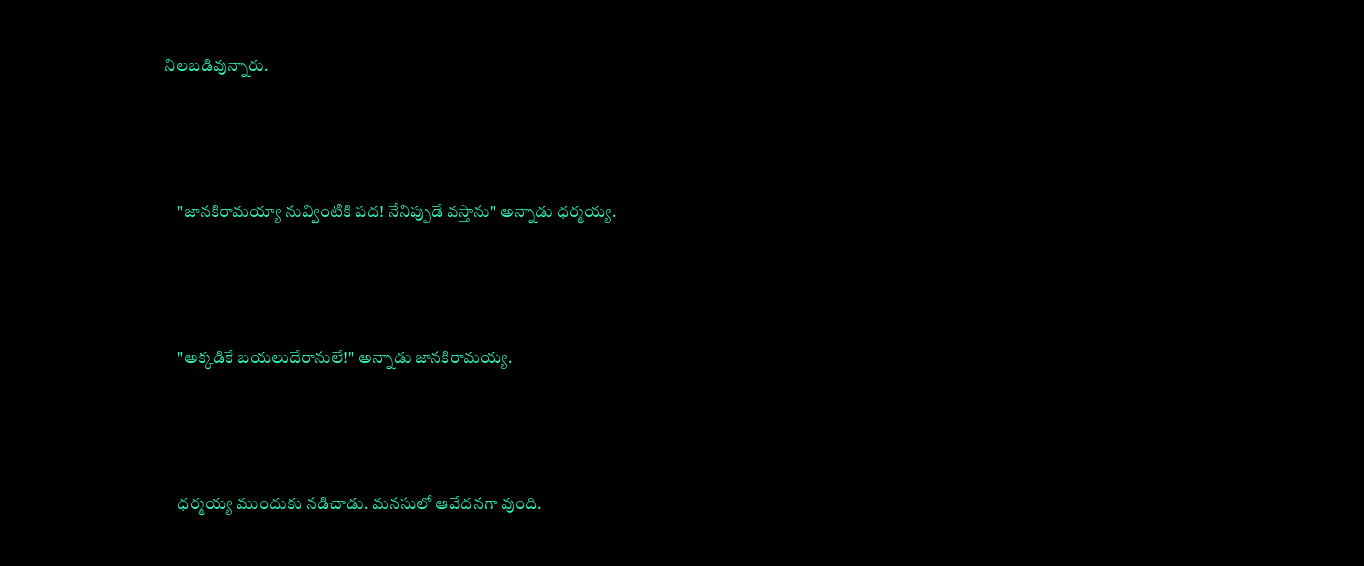నిలబడివున్నారు.



    "జానకిరామయ్యా నువ్వింటికి పద! నేనిప్పుడే వస్తాను" అన్నాడు ధర్మయ్య.



    "అక్కడికే బయలుదేరానులే!" అన్నాడు జానకిరామయ్య.



    ధర్మయ్య ముందుకు నడిచాడు. మనసులో ఆవేదనగా వుంది.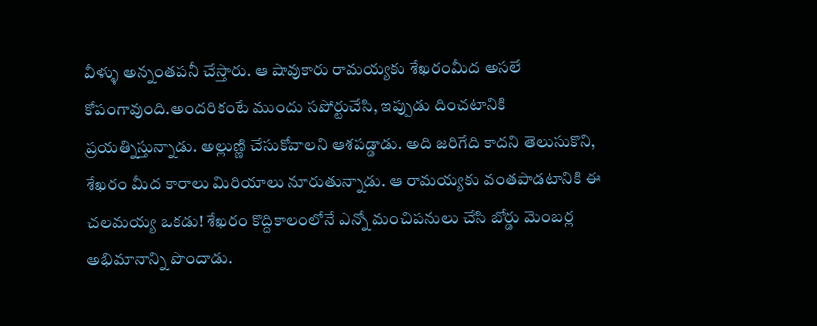వీళ్ళు అన్నంతపనీ చేస్తారు. ఆ షావుకారు రామయ్యకు శేఖరంమీద అసలే కోపంగావుంది.అందరికంటే ముందు సపోర్టుచేసి, ఇప్పుడు దించటానికి ప్రయత్నిస్తున్నాడు. అల్లుణ్ణి చేసుకోవాలని ఆశపడ్డాడు. అది జరిగేది కాదని తెలుసుకొని, శేఖరం మీద కారాలు మిరియాలు నూరుతున్నాడు. ఆ రామయ్యకు వంతపాడటానికి ఈ చలమయ్య ఒకడు! శేఖరం కొద్దికాలంలోనే ఎన్నో మంచిపనులు చేసి బోర్డు మెంబర్ల అభిమానాన్ని పొందాడు.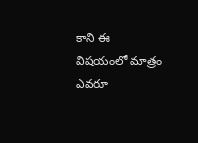కాని ఈ విషయంలో మాత్రం ఎవరూ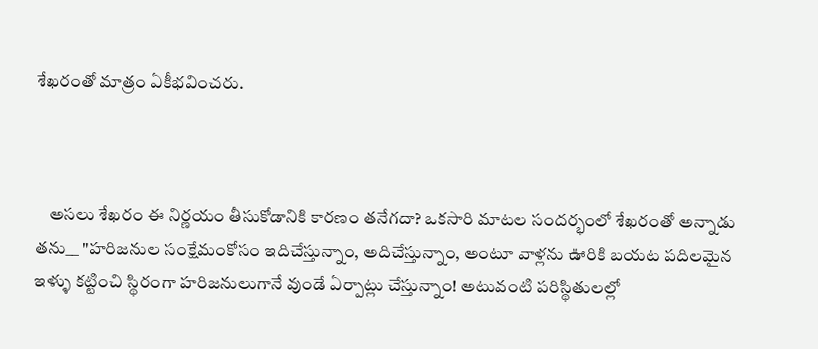శేఖరంతో మాత్రం ఏకీభవించరు.



    అసలు శేఖరం ఈ నిర్ణయం తీసుకోడానికి కారణం తనేగదా? ఒకసారి మాటల సందర్భంలో శేఖరంతో అన్నాడు తను__ "హరిజనుల సంక్షేమంకోసం ఇదిచేస్తున్నాం, అదిచేస్తున్నాం, అంటూ వాళ్లను ఊరికి బయట పదిలమైన ఇళ్ళు కట్టించి స్థిరంగా హరిజనులుగానే వుండే ఏర్పాట్లు చేస్తున్నాం! అటువంటి పరిస్థితులల్లో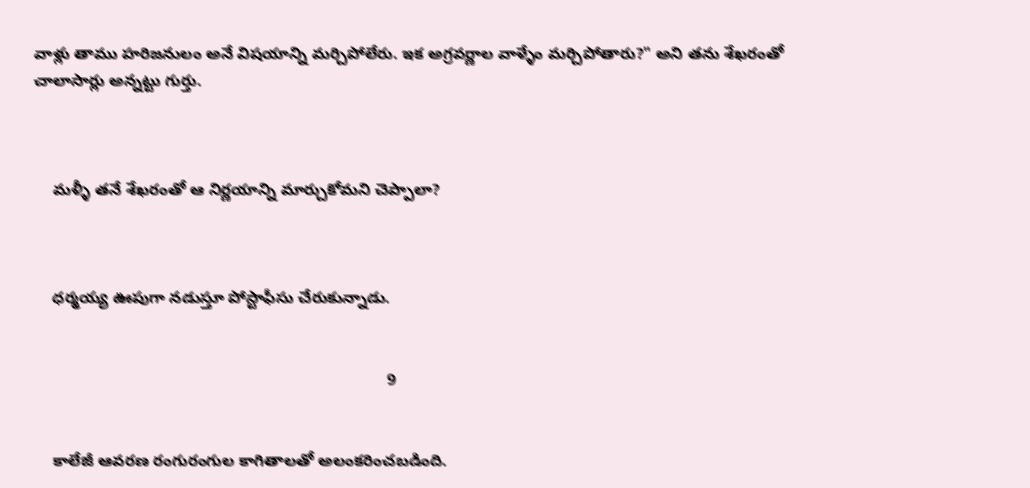వాళ్లు తాము హరిజనులం అనే విషయాన్ని మర్చిపోలేరు. ఇక అగ్రవర్ణాల వాళ్ళేం మర్చిపోతారు?" అని తను శేఖరంతో చాలాసార్లు అన్నట్టు గుర్తు.



    మళ్ళీ తనే శేఖరంతో ఆ నిర్ణయాన్ని మార్చుకోమని చెప్పాలా?



    ధర్మయ్య ఊపుగా నడుస్తూ పోస్టాఫీసు చేరుకున్నాడు.


                                                                              9


    కాలేజీ ఆవరణ రంగురంగుల కాగితాలతో అలంకరించబడింది.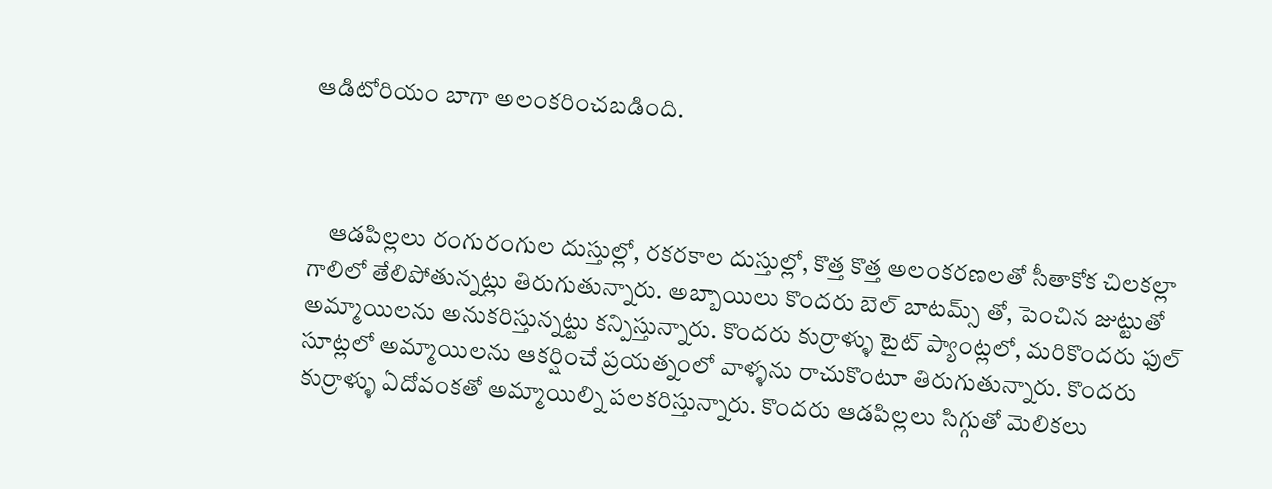ఆడిటోరియం బాగా అలంకరించబడింది.



    ఆడపిల్లలు రంగురంగుల దుస్తుల్లో, రకరకాల దుస్తుల్లో, కొత్త కొత్త అలంకరణలతో సీతాకోక చిలకల్లా గాలిలో తేలిపోతున్నట్లు తిరుగుతున్నారు. అబ్బాయిలు కొందరు బెల్ బాటమ్స్ తో, పెంచిన జుట్టుతో అమ్మాయిలను అనుకరిస్తున్నట్టు కన్పిస్తున్నారు. కొందరు కుర్రాళ్ళు టైట్ ప్యాంట్లలో, మరికొందరు ఫుల్ సూట్లలో అమ్మాయిలను ఆకర్షించే ప్రయత్నంలో వాళ్ళను రాచుకొంటూ తిరుగుతున్నారు. కొందరు కుర్రాళ్ళు ఏదోవంకతో అమ్మాయిల్ని పలకరిస్తున్నారు. కొందరు ఆడపిల్లలు సిగ్గుతో మెలికలు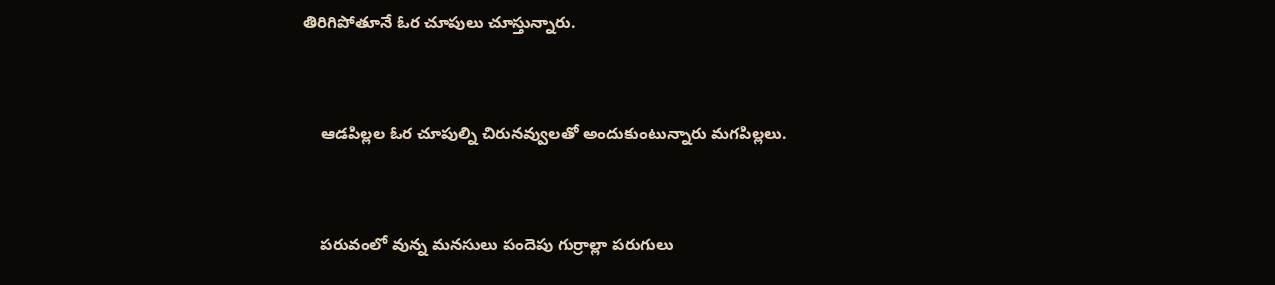తిరిగిపోతూనే ఓర చూపులు చూస్తున్నారు.



    ఆడపిల్లల ఓర చూపుల్ని చిరునవ్వులతో అందుకుంటున్నారు మగపిల్లలు.



    పరువంలో వున్న మనసులు పందెపు గుర్రాల్లా పరుగులు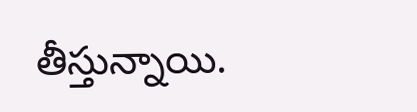తీస్తున్నాయి.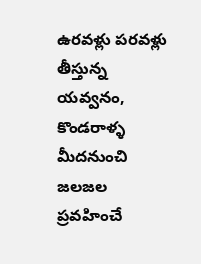ఉరవళ్లు పరవళ్లు తీస్తున్న యవ్వనం, కొండరాళ్ళ మీదనుంచి జలజల ప్రవహించే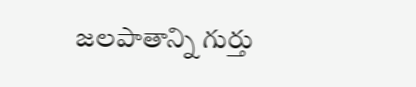జలపాతాన్ని గుర్తు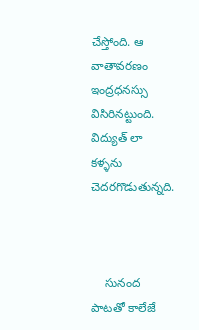చేస్తోంది. ఆ వాతావరణం ఇంద్రధనస్సు విసిరినట్టుంది. విద్యుత్ లా కళ్ళను చెదరగొడుతున్నది.



    సునంద పాటతో కాలేజే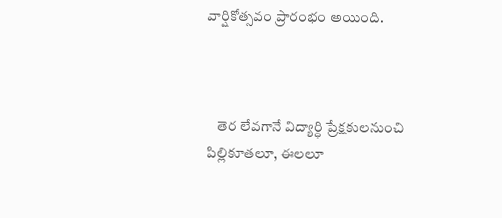వార్షికోత్సవం ప్రారంభం అయింది.



    తెర లేవగానే విద్యార్ధి ప్రేక్షకులనుంచి పిల్లికూతలూ, ఈలలూ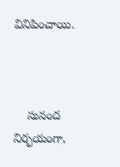వినిపించాయి.



    సునంద నిర్భయంగా,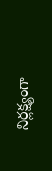నిర్లక్ష్యంగా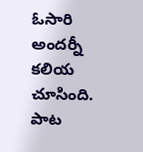ఓసారి అందర్నీ కలియ చూసింది. పాట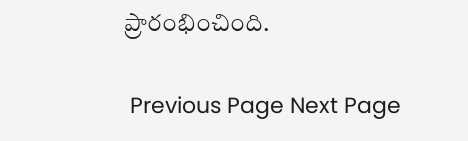ప్రారంభించింది.

 Previous Page Next Page